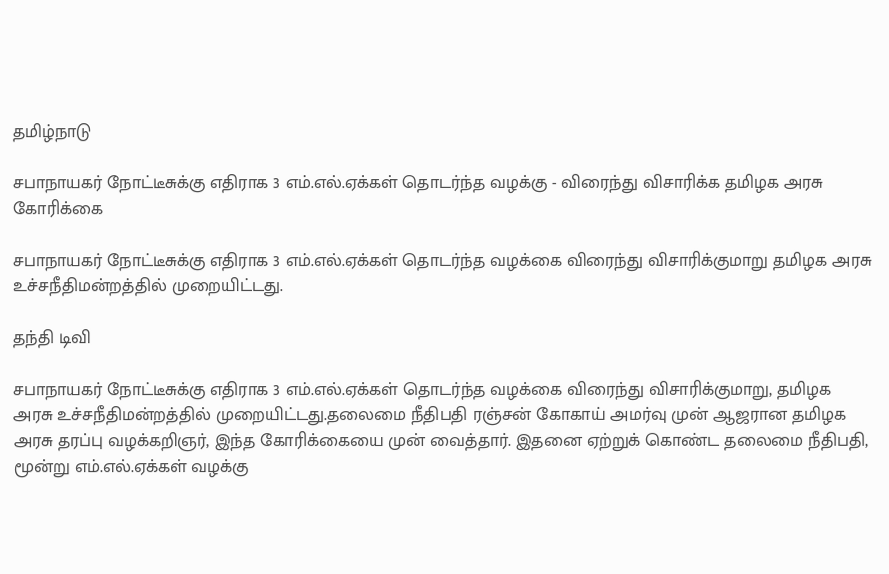தமிழ்நாடு

சபாநாயகர் நோட்டீசுக்கு எதிராக 3 எம்.எல்.ஏக்கள் தொடர்ந்த வழக்கு - விரைந்து விசாரிக்க தமிழக அரசு கோரிக்கை

சபாநாயகர் நோட்டீசுக்கு எதிராக 3 எம்.எல்.ஏக்கள் தொடர்ந்த வழக்கை விரைந்து விசாரிக்குமாறு தமிழக அரசு உச்சநீதிமன்றத்தில் முறையிட்டது.

தந்தி டிவி

சபாநாயகர் நோட்டீசுக்கு எதிராக 3 எம்.எல்.ஏக்கள் தொடர்ந்த வழக்கை விரைந்து விசாரிக்குமாறு, தமிழக அரசு உச்சநீதிமன்றத்தில் முறையிட்டது.தலைமை நீதிபதி ரஞ்சன் கோகாய் அமர்வு முன் ஆஜரான தமிழக அரசு தரப்பு வழக்கறிஞர், இந்த கோரிக்கையை முன் வைத்தார். இதனை ஏற்றுக் கொண்ட தலைமை நீதிபதி, மூன்று எம்.எல்.ஏக்கள் வழக்கு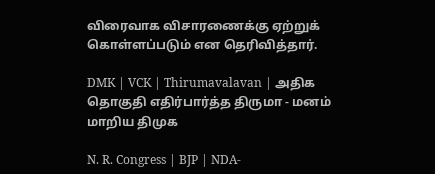விரைவாக விசாரணைக்கு ஏற்றுக் கொள்ளப்படும் என தெரிவித்தார்.

DMK | VCK | Thirumavalavan | அதிக தொகுதி எதிர்பார்த்த திருமா - மனம் மாறிய திமுக

N. R. Congress | BJP | NDA-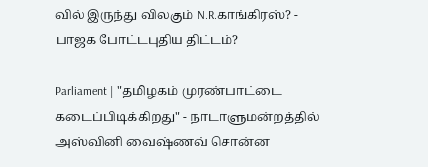வில் இருந்து விலகும் N.R.காங்கிரஸ்? - பாஜக போட்டபுதிய திட்டம்?

Parliament | "தமிழகம் முரண்பாட்டை கடைப்பிடிக்கிறது" - நாடாளுமன்றத்தில் அஸ்வினி வைஷ்ணவ் சொன்ன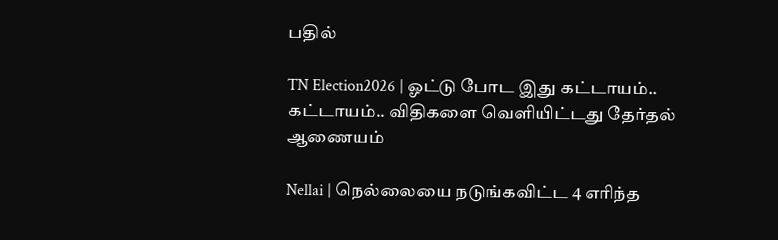பதில்

TN Election2026 | ஓட்டு போட இது கட்டாயம்.. கட்டாயம்.. விதிகளை வெளியிட்டது தேர்தல் ஆணையம்

Nellai | நெல்லையை நடுங்கவிட்ட 4 எரிந்த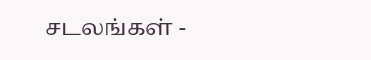சடலங்கள் -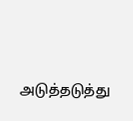அடுத்தடுத்து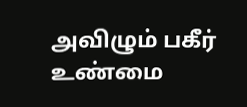அவிழும் பகீர் உண்மை